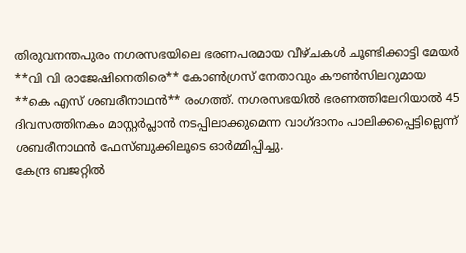തിരുവനന്തപുരം നഗരസഭയിലെ ഭരണപരമായ വീഴ്ചകൾ ചൂണ്ടിക്കാട്ടി മേയർ **വി വി രാജേഷിനെതിരെ** കോൺഗ്രസ് നേതാവും കൗൺസിലറുമായ **കെ എസ് ശബരീനാഥൻ** രംഗത്ത്. നഗരസഭയിൽ ഭരണത്തിലേറിയാൽ 45 ദിവസത്തിനകം മാസ്റ്റർപ്ലാൻ നടപ്പിലാക്കുമെന്ന വാഗ്ദാനം പാലിക്കപ്പെട്ടില്ലെന്ന് ശബരീനാഥൻ ഫേസ്ബുക്കിലൂടെ ഓർമ്മിപ്പിച്ചു.
കേന്ദ്ര ബജറ്റിൽ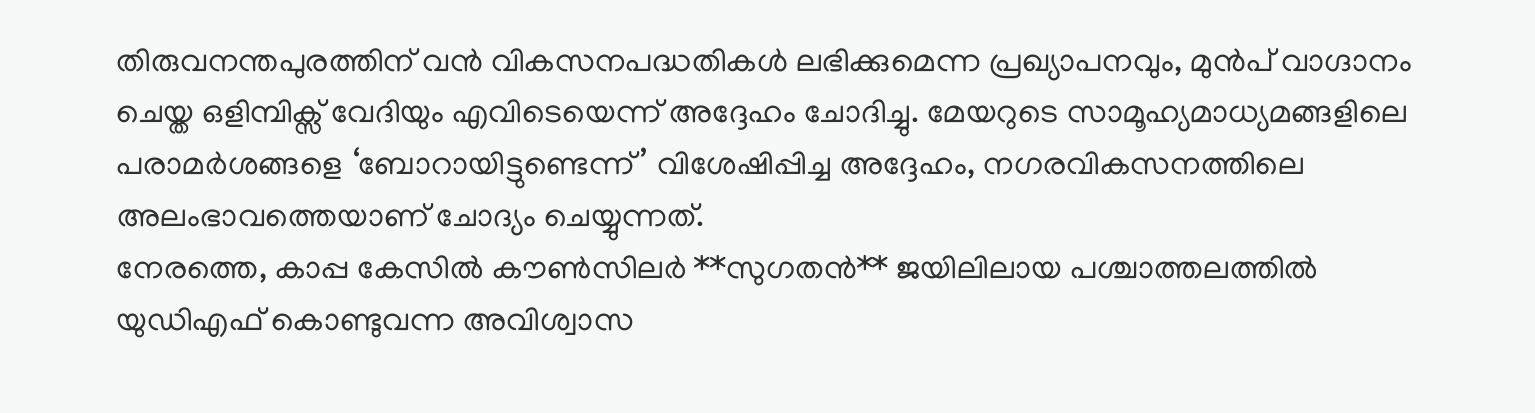തിരുവനന്തപുരത്തിന് വൻ വികസനപദ്ധതികൾ ലഭിക്കുമെന്ന പ്രഖ്യാപനവും, മുൻപ് വാഗ്ദാനം ചെയ്ത ഒളിമ്പിക്സ് വേദിയും എവിടെയെന്ന് അദ്ദേഹം ചോദിച്ചു. മേയറുടെ സാമൂഹ്യമാധ്യമങ്ങളിലെ പരാമർശങ്ങളെ ‘ബോറായിട്ടുണ്ടെന്ന്’ വിശേഷിപ്പിച്ച അദ്ദേഹം, നഗരവികസനത്തിലെ അലംഭാവത്തെയാണ് ചോദ്യം ചെയ്യുന്നത്.
നേരത്തെ, കാപ്പ കേസിൽ കൗൺസിലർ **സുഗതൻ** ജയിലിലായ പശ്ചാത്തലത്തിൽ യുഡിഎഫ് കൊണ്ടുവന്ന അവിശ്വാസ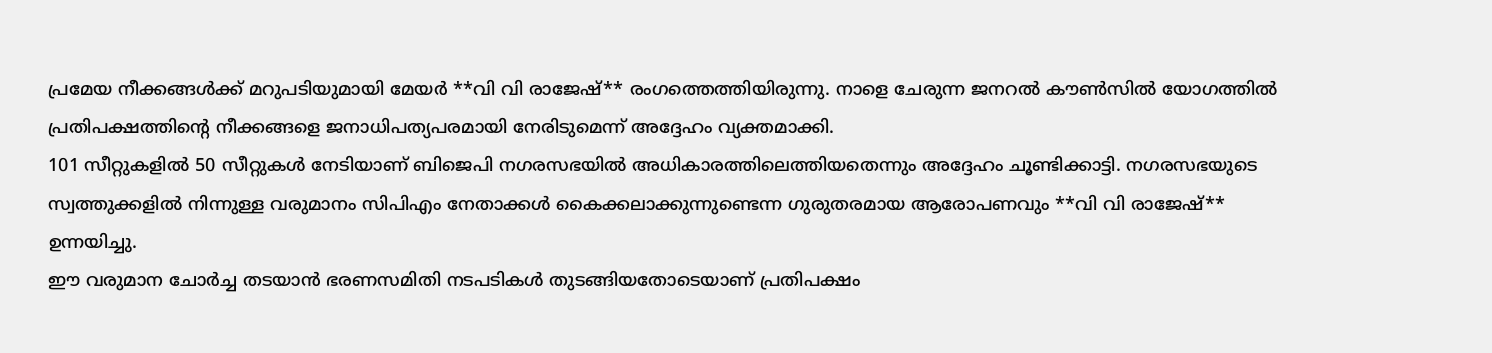പ്രമേയ നീക്കങ്ങൾക്ക് മറുപടിയുമായി മേയർ **വി വി രാജേഷ്** രംഗത്തെത്തിയിരുന്നു. നാളെ ചേരുന്ന ജനറൽ കൗൺസിൽ യോഗത്തിൽ പ്രതിപക്ഷത്തിന്റെ നീക്കങ്ങളെ ജനാധിപത്യപരമായി നേരിടുമെന്ന് അദ്ദേഹം വ്യക്തമാക്കി.
101 സീറ്റുകളിൽ 50 സീറ്റുകൾ നേടിയാണ് ബിജെപി നഗരസഭയിൽ അധികാരത്തിലെത്തിയതെന്നും അദ്ദേഹം ചൂണ്ടിക്കാട്ടി. നഗരസഭയുടെ സ്വത്തുക്കളിൽ നിന്നുള്ള വരുമാനം സിപിഎം നേതാക്കൾ കൈക്കലാക്കുന്നുണ്ടെന്ന ഗുരുതരമായ ആരോപണവും **വി വി രാജേഷ്** ഉന്നയിച്ചു.
ഈ വരുമാന ചോർച്ച തടയാൻ ഭരണസമിതി നടപടികൾ തുടങ്ങിയതോടെയാണ് പ്രതിപക്ഷം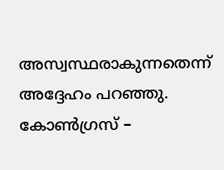അസ്വസ്ഥരാകുന്നതെന്ന് അദ്ദേഹം പറഞ്ഞു. കോൺഗ്രസ് –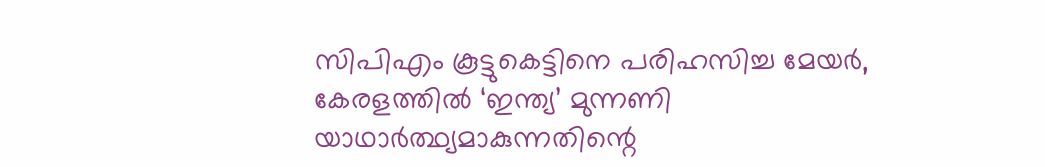സിപിഎം കൂട്ടുകെട്ടിനെ പരിഹസിച്ച മേയർ, കേരളത്തിൽ ‘ഇന്ത്യ’ മുന്നണി യാഥാർത്ഥ്യമാകുന്നതിന്റെ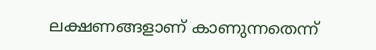ലക്ഷണങ്ങളാണ് കാണുന്നതെന്ന്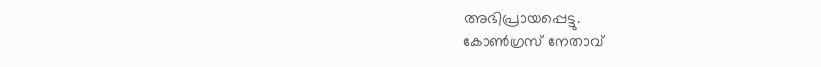അഭിപ്രായപ്പെട്ടു.
കോൺഗ്രസ് നേതാവ്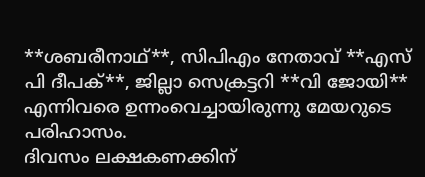**ശബരീനാഥ്**, സിപിഎം നേതാവ് **എസ് പി ദീപക്**, ജില്ലാ സെക്രട്ടറി **വി ജോയി** എന്നിവരെ ഉന്നംവെച്ചായിരുന്നു മേയറുടെ പരിഹാസം.
ദിവസം ലക്ഷകണക്കിന്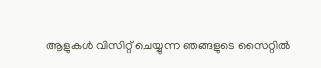ആളുകൾ വിസിറ്റ് ചെയ്യുന്ന ഞങ്ങളുടെ സൈറ്റിൽ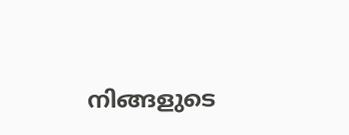നിങ്ങളുടെ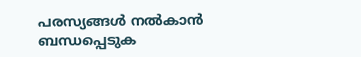പരസ്യങ്ങൾ നൽകാൻ ബന്ധപ്പെടുക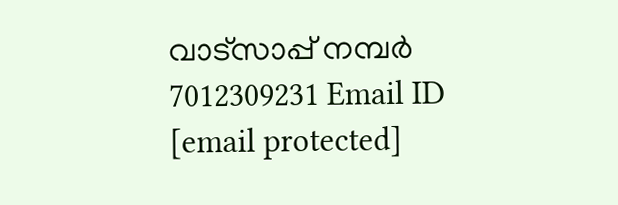വാട്സാപ്പ് നമ്പർ 7012309231 Email ID [email protected]